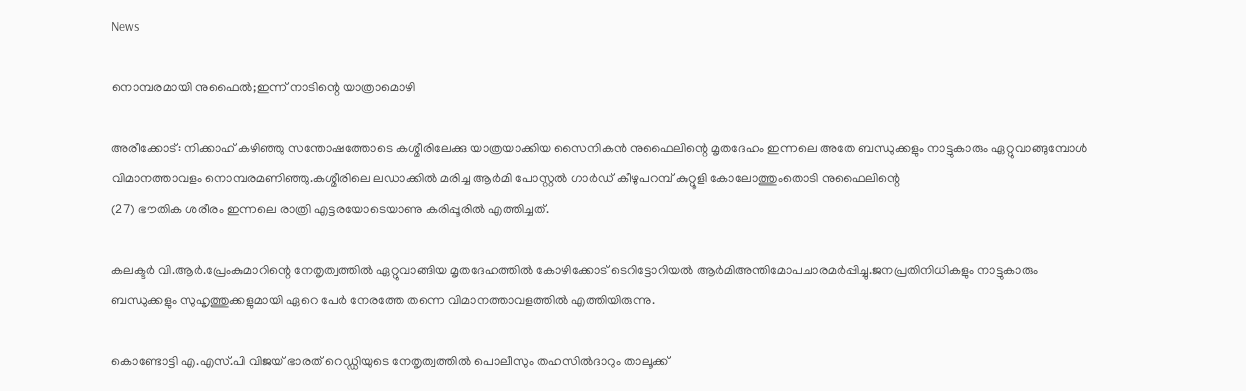News

നൊമ്പരമായി നുഫൈൽ;ഇന്ന് നാടിന്റെ യാത്രാമൊഴി

അരീക്കോട്: നിക്കാഹ് കഴിഞ്ഞു സന്തോഷത്തോടെ കശ്മീരിലേക്കു യാത്രയാക്കിയ സൈനികൻ നുഫൈലിന്റെ മൃതദേഹം ഇന്നലെ അതേ ബന്ധുക്കളും നാട്ടുകാരും ഏറ്റുവാങ്ങുമ്പോൾ വിമാനത്താവളം നൊമ്പരമണിഞ്ഞു.കശ്മീരിലെ ലഡാക്കിൽ മരിച്ച ആർമി പോസ്റ്റൽ ഗാർഡ് കീഴുപറമ്പ് കുറ്റൂളി കോലോത്തുംതൊടി നുഫൈലിന്റെ
(27) ഭൗതിക ശരീരം ഇന്നലെ രാത്രി എട്ടരയോടെയാണു കരിപ്പൂരിൽ എത്തിച്ചത്.

കലക്ടർ വി.ആർ.പ്രേംകുമാറിന്റെ നേതൃത്വത്തിൽ ഏറ്റുവാങ്ങിയ മൃതദേഹത്തിൽ കോഴിക്കോട് ടെറിട്ടോറിയൽ ആർമിഅന്തിമോപചാരമർപ്പിച്ചു.ജനപ്രതിനിധികളും നാട്ടുകാരും ബന്ധുക്കളും സുഹൃത്തുക്കളുമായി ഏറെ പേർ നേരത്തേ തന്നെ വിമാനത്താവളത്തിൽ എത്തിയിരുന്നു.

കൊണ്ടോട്ടി എ.എസ്.പി വിജയ് ഭാരത് റെഡ്ഡിയുടെ നേതൃത്വത്തിൽ പൊലീസും തഹസിൽദാറും താലൂക്ക്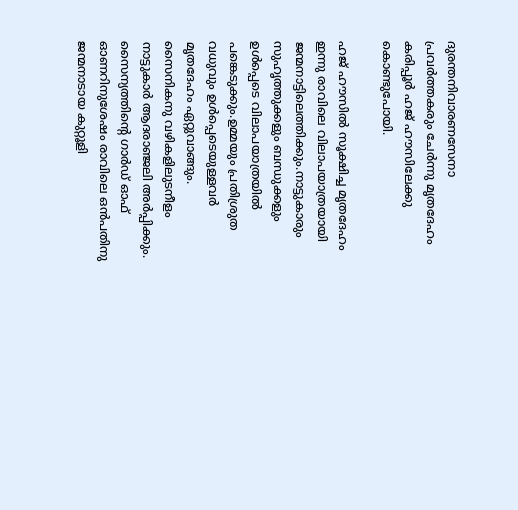ദുരന്തനിവാരണസേനാ പ്രവർത്തകരും ചേർന്നു മൃതദേഹം കരിപ്പൂർ ഹജ് ഹൗസിലേക്കു കൊണ്ടുപോയി.

ഹജ് ഹൗസിൽ സൂക്ഷിച്ച മൃതദേഹം ഇന്നു രാവിലെ വിലാപയാത്രയായി ജന്മനാട്ടിലെത്തിക്കും.നാട്ടുകാരും സുഹൃത്തുക്കളും ബന്ധുക്കളും ഉൾപ്പെടെ വിലാപയാത്രയിൽ പങ്കെടുക്കും.ഉമ്മയും പ്രതിശ്രുത വധുവും ഉൾപ്പെടെയുള്ളവർ മൃതദേഹം ഏറ്റുവാങ്ങും. സൈനികനു വഴികളിലുടനീളം നാട്ടുകാർ ആദരാഞ്ജലി അർപ്പിക്കും. സൈന്യത്തിന്റെ ഗാർഡ് ഓഫ് ഓണറിനുശേഷം രാവിലെ ഒൻപതിനു ജന്മനാടായ കുറ്റൂളി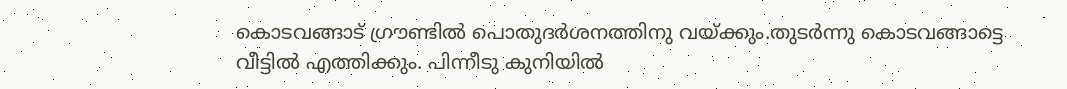കൊടവങ്ങാട് ഗ്രൗണ്ടിൽ പൊതുദർശനത്തിനു വയ്ക്കും.തുടർന്നു കൊടവങ്ങാട്ടെ വീട്ടിൽ എത്തിക്കും. പിന്നീടു കുനിയിൽ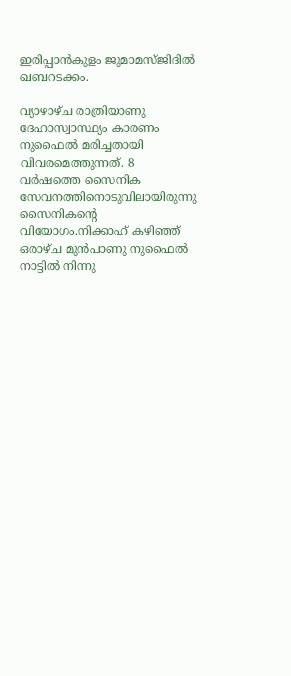ഇരിപ്പാൻകുളം ജുമാമസ്ജിദിൽ ഖബറടക്കം.

വ്യാഴാഴ്ച രാത്രിയാണു ദേഹാസ്വാസ്ഥ്യം കാരണം നുഫൈൽ മരിച്ചതായി വിവരമെത്തുന്നത്. 8 വർഷത്തെ സൈനിക സേവനത്തിനൊടുവിലായിരുന്നു സൈനികന്റെ വിയോഗം.നിക്കാഹ് കഴിഞ്ഞ് ഒരാഴ്ച മുൻപാണു നുഫൈൽ നാട്ടിൽ നിന്നു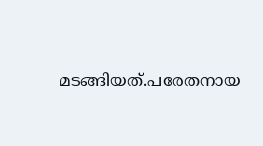മടങ്ങിയത്.പരേതനായ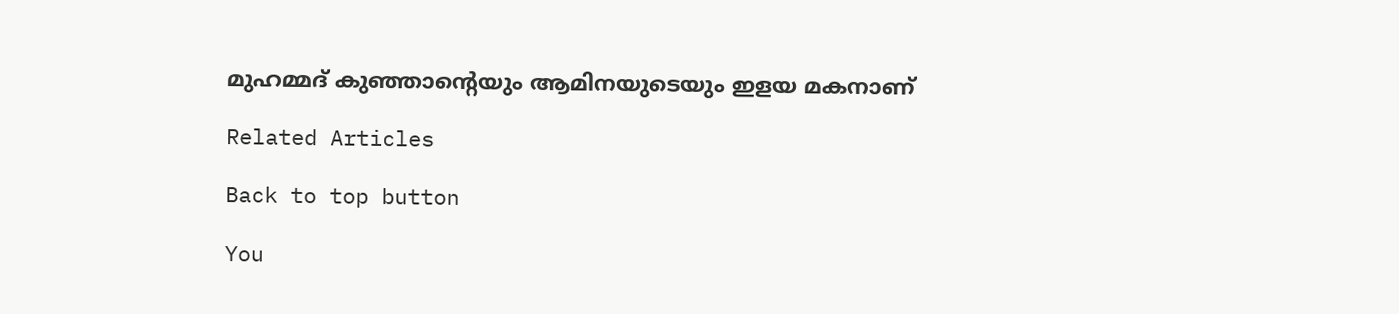മുഹമ്മദ് കുഞ്ഞാന്റെയും ആമിനയുടെയും ഇളയ മകനാണ്

Related Articles

Back to top button

You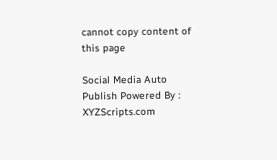cannot copy content of this page

Social Media Auto Publish Powered By : XYZScripts.com